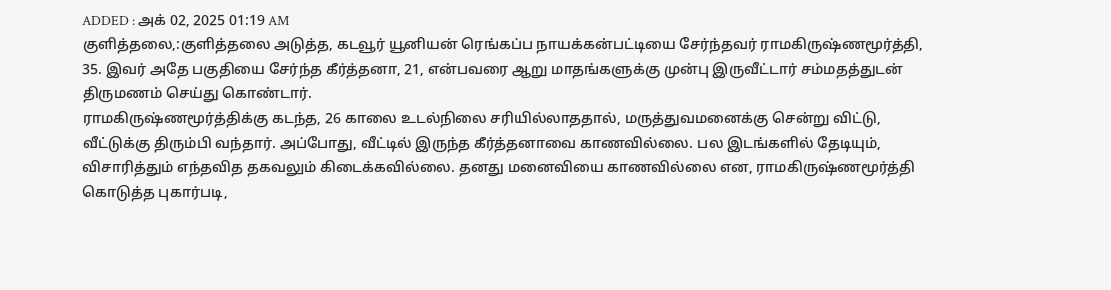ADDED : அக் 02, 2025 01:19 AM
குளித்தலை,:குளித்தலை அடுத்த, கடவூர் யூனியன் ரெங்கப்ப நாயக்கன்பட்டியை சேர்ந்தவர் ராமகிருஷ்ணமூர்த்தி, 35. இவர் அதே பகுதியை சேர்ந்த கீர்த்தனா, 21, என்பவரை ஆறு மாதங்களுக்கு முன்பு இருவீட்டார் சம்மதத்துடன் திருமணம் செய்து கொண்டார்.
ராமகிருஷ்ணமூர்த்திக்கு கடந்த, 26 காலை உடல்நிலை சரியில்லாததால், மருத்துவமனைக்கு சென்று விட்டு, வீட்டுக்கு திரும்பி வந்தார். அப்போது, வீட்டில் இருந்த கீர்த்தனாவை காணவில்லை. பல இடங்களில் தேடியும், விசாரித்தும் எந்தவித தகவலும் கிடைக்கவில்லை. தனது மனைவியை காணவில்லை என, ராமகிருஷ்ணமூர்த்தி கொடுத்த புகார்படி,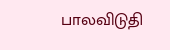பாலவிடுதி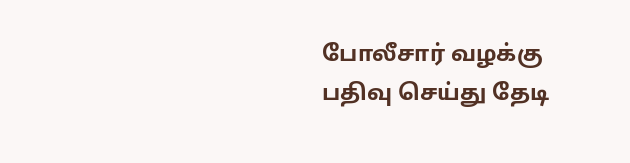போலீசார் வழக்கு பதிவு செய்து தேடி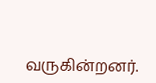வருகின்றனர்.